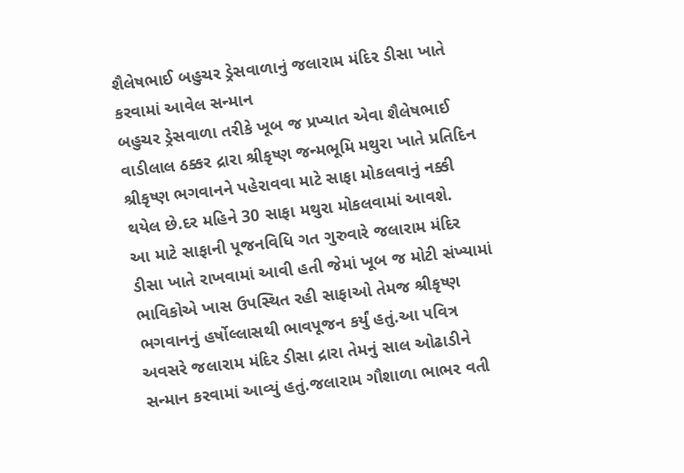શૈલેષભાઈ બહુચર ડ્રેસવાળાનું જલારામ મંદિર ડીસા ખાતે કરવામાં આવેલ સન્માન
બહુચર ડ્રેસવાળા તરીકે ખૂબ જ પ્રખ્યાત એવા શૈલેષભાઈ વાડીલાલ ઠક્કર દ્રારા શ્રીકૃષ્ણ જન્મભૂમિ મથુરા ખાતે પ્રતિદિન શ્રીકૃષ્ણ ભગવાનને પહેરાવવા માટે સાફા મોકલવાનું નક્કી થયેલ છે.દર મહિને 30 સાફા મથુરા મોકલવામાં આવશે.
આ માટે સાફાની પૂજનવિધિ ગત ગુરુવારે જલારામ મંદિર ડીસા ખાતે રાખવામાં આવી હતી જેમાં ખૂબ જ મોટી સંખ્યામાં ભાવિકોએ ખાસ ઉપસ્થિત રહી સાફાઓ તેમજ શ્રીકૃષ્ણ ભગવાનનું હર્ષોલ્લાસથી ભાવપૂજન કર્યું હતું.આ પવિત્ર અવસરે જલારામ મંદિર ડીસા દ્રારા તેમનું સાલ ઓઢાડીને સન્માન કરવામાં આવ્યું હતું.જલારામ ગૌશાળા ભાભર વતી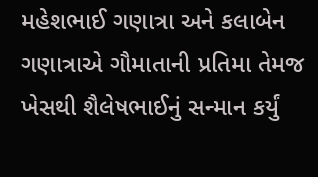મહેશભાઈ ગણાત્રા અને કલાબેન ગણાત્રાએ ગૌમાતાની પ્રતિમા તેમજ ખેસથી શૈલેષભાઈનું સન્માન કર્યું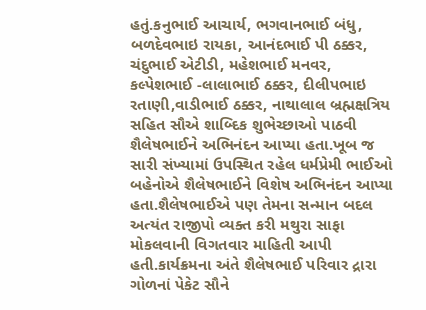હતું.કનુભાઈ આચાર્ય, ભગવાનભાઈ બંધુ, બળદેવભાઇ રાયકા, આનંદભાઈ પી ઠક્કર, ચંદુભાઈ એટીડી, મહેશભાઈ મનવર, કલ્પેશભાઈ -લાલાભાઈ ઠક્કર, દીલીપભાઇ રતાણી,વાડીભાઈ ઠક્કર, નાથાલાલ બ્રહ્મક્ષત્રિય સહિત સૌએ શાબ્દિક શુભેચ્છાઓ પાઠવી શૈલેષભાઈને અભિનંદન આપ્યા હતા.ખૂબ જ સારી સંખ્યામાં ઉપસ્થિત રહેલ ધર્મપ્રેમી ભાઈઓ બહેનોએ શૈલેષભાઈને વિશેષ અભિનંદન આપ્યા હતા.શૈલેષભાઈએ પણ તેમના સન્માન બદલ અત્યંત રાજીપો વ્યક્ત કરી મથુરા સાફા મોકલવાની વિગતવાર માહિતી આપી હતી.કાર્યક્રમના અંતે શૈલેષભાઈ પરિવાર દ્રારા ગોળનાં પેકેટ સૌને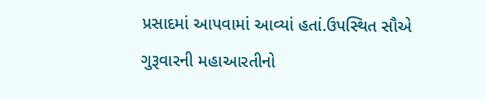પ્રસાદમાં આપવામાં આવ્યાં હતાં.ઉપસ્થિત સૌએ ગુરૂવારની મહાઆરતીનો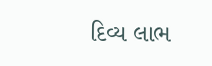દિવ્ય લાભ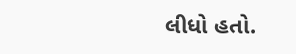લીધો હતો.